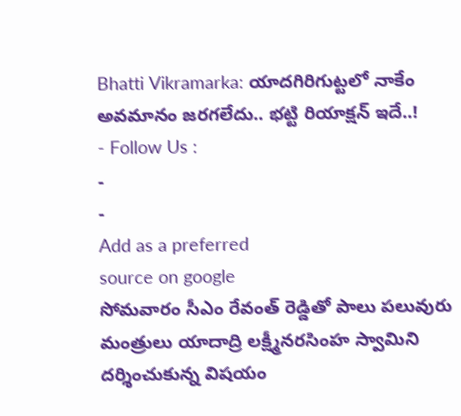Bhatti Vikramarka: యాదగిరిగుట్టలో నాకేం అవమానం జరగలేదు.. భట్టి రియాక్షన్ ఇదే..!
- Follow Us :
-
-
Add as a preferred
source on google
సోమవారం సీఎం రేవంత్ రెడ్డితో పాలు పలువురు మంత్రులు యాదాద్రి లక్ష్మీనరసింహ స్వామిని దర్శించుకున్న విషయం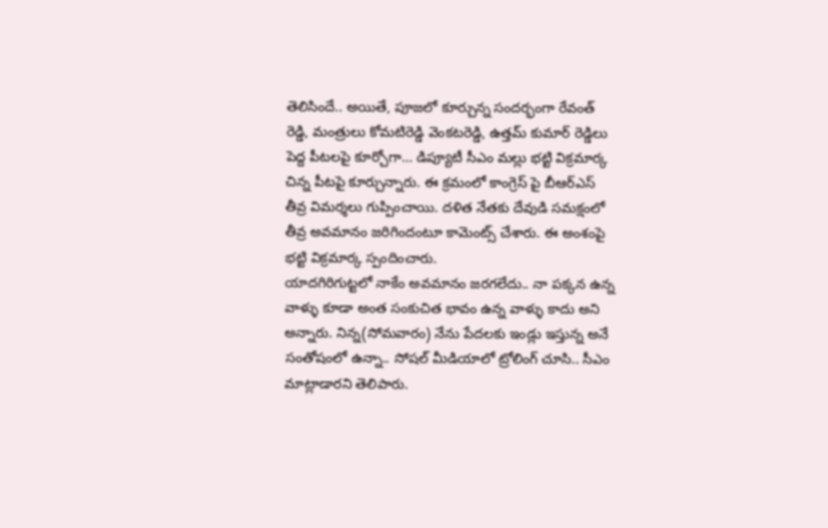తెలిసిందే.. అయితే, పూజలో కూర్చున్న సందర్భంగా రేవంత్ రెడ్డి, మంత్రులు కోమటిరెడ్డి వెంకటరెడ్డి, ఉత్తమ్ కుమార్ రెడ్డిలు పెద్ద పీటలపై కూర్చోగా… డిప్యూటీ సీఎం మల్లు భట్టి విక్రమార్క చిన్న పీటపై కూర్చున్నారు. ఈ క్రమంలో కాంగ్రెస్ పై బీఆర్ఎస్ తీవ్ర విమర్శలు గుప్పించాయి. దళిత నేతకు దేవుడి సమక్షంలో తీవ్ర అవమానం జరిగిందంటూ కామెంట్స్ చేశారు. ఈ అంశంపై భట్టి విక్రమార్క స్పందించారు.
యాదగిరిగుట్టలో నాకేం అవమానం జరగలేదు.. నా పక్కన ఉన్న వాళ్ళు కూడా అంత సంకుచిత భావం ఉన్న వాళ్ళు కాదు అని అన్నారు. నిన్న(సోమవారం) నేను పేదలకు ఇండ్లు ఇస్తున్న అనే సంతోషంలో ఉన్నా.. సోషల్ మీడియాలో ట్రోలింగ్ చూసి.. సీఎం మాట్లాడారని తెలిపారు.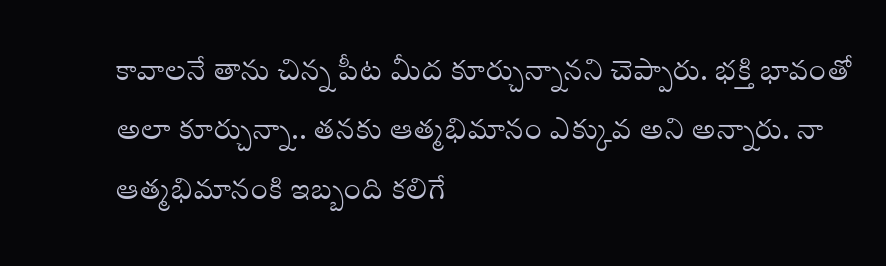కావాలనే తాను చిన్న పీట మీద కూర్చున్నానని చెప్పారు. భక్తి భావంతో అలా కూర్చున్నా.. తనకు ఆత్మభిమానం ఎక్కువ అని అన్నారు. నా ఆత్మభిమానంకి ఇబ్బంది కలిగే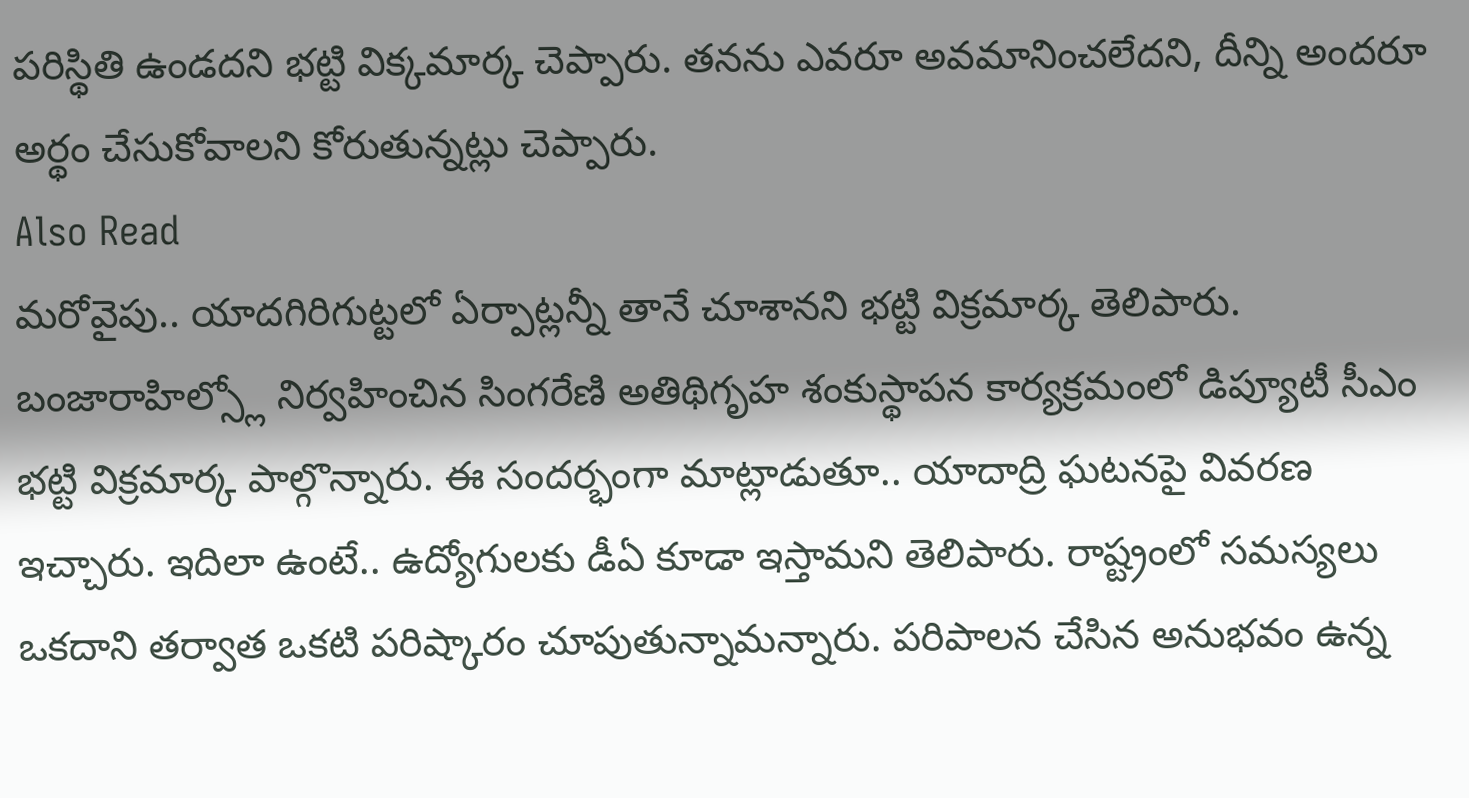పరిస్థితి ఉండదని భట్టి విక్కమార్క చెప్పారు. తనను ఎవరూ అవమానించలేదని, దీన్ని అందరూ అర్థం చేసుకోవాలని కోరుతున్నట్లు చెప్పారు.
Also Read
మరోవైపు.. యాదగిరిగుట్టలో ఏర్పాట్లన్నీ తానే చూశానని భట్టి విక్రమార్క తెలిపారు. బంజారాహిల్స్లో నిర్వహించిన సింగరేణి అతిథిగృహ శంకుస్థాపన కార్యక్రమంలో డిప్యూటీ సీఎం భట్టి విక్రమార్క పాల్గొన్నారు. ఈ సందర్భంగా మాట్లాడుతూ.. యాదాద్రి ఘటనపై వివరణ ఇచ్చారు. ఇదిలా ఉంటే.. ఉద్యోగులకు డీఏ కూడా ఇస్తామని తెలిపారు. రాష్ట్రంలో సమస్యలు ఒకదాని తర్వాత ఒకటి పరిష్కారం చూపుతున్నామన్నారు. పరిపాలన చేసిన అనుభవం ఉన్న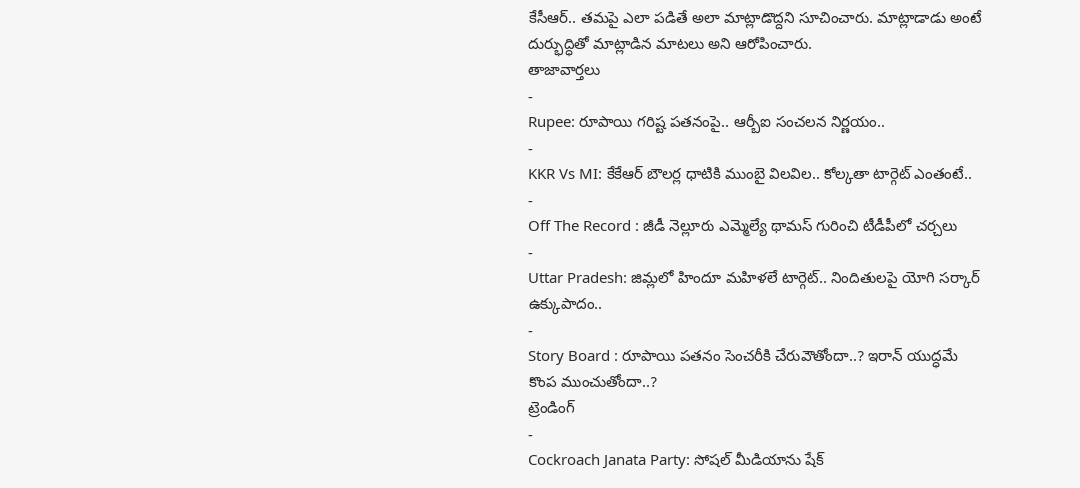కేసీఆర్.. తమపై ఎలా పడితే అలా మాట్లాడొద్దని సూచించారు. మాట్లాడాడు అంటే దుర్భుద్ధితో మాట్లాడిన మాటలు అని ఆరోపించారు.
తాజావార్తలు
-
Rupee: రూపాయి గరిష్ట పతనంపై.. ఆర్బీఐ సంచలన నిర్ణయం..
-
KKR Vs MI: కేకేఆర్ బౌలర్ల ధాటికి ముంబై విలవిల.. కోల్కతా టార్గెట్ ఎంతంటే..
-
Off The Record : జీడీ నెల్లూరు ఎమ్మెల్యే థామస్ గురించి టీడీపీలో చర్చలు
-
Uttar Pradesh: జిమ్లలో హిందూ మహిళలే టార్గెట్.. నిందితులపై యోగి సర్కార్ ఉక్కుపాదం..
-
Story Board : రూపాయి పతనం సెంచరీకి చేరువౌతోందా..? ఇరాన్ యుద్ధమే కొంప ముంచుతోందా..?
ట్రెండింగ్
-
Cockroach Janata Party: సోషల్ మీడియాను షేక్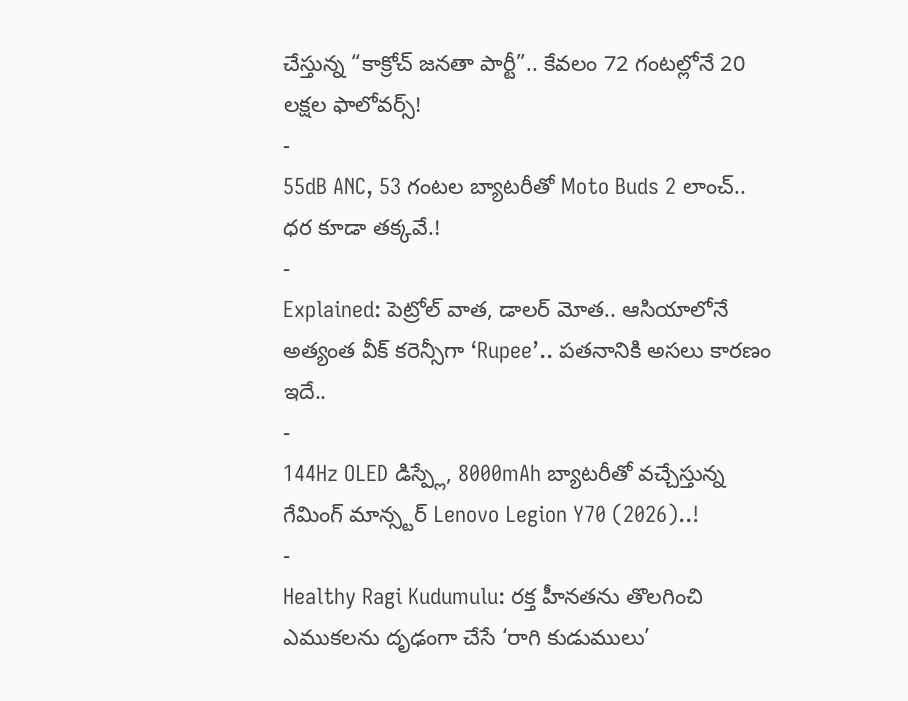చేస్తున్న “కాక్రోచ్ జనతా పార్టీ”.. కేవలం 72 గంటల్లోనే 20 లక్షల ఫాలోవర్స్!
-
55dB ANC, 53 గంటల బ్యాటరీతో Moto Buds 2 లాంచ్.. ధర కూడా తక్కవే.!
-
Explained: పెట్రోల్ వాత, డాలర్ మోత.. ఆసియాలోనే అత్యంత వీక్ కరెన్సీగా ‘Rupee’.. పతనానికి అసలు కారణం ఇదే..
-
144Hz OLED డిస్ప్లే, 8000mAh బ్యాటరీతో వచ్చేస్తున్న గేమింగ్ మాన్స్టర్ Lenovo Legion Y70 (2026)..!
-
Healthy Ragi Kudumulu: రక్త హీనతను తొలగించి ఎముకలను దృఢంగా చేసే ‘రాగి కుడుములు’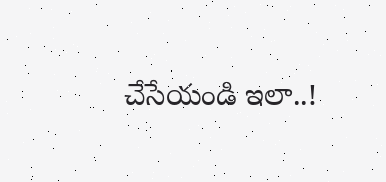చేసేయండి ఇలా..!